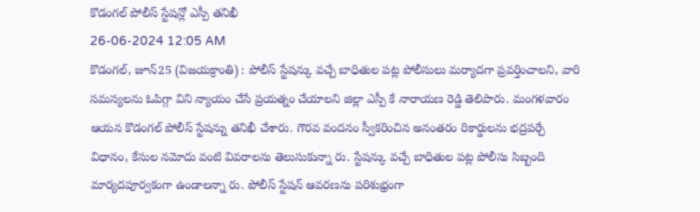కొడంగల్ పోలీస్ స్టేషన్లో ఎస్పీ తనిఖీ
26-06-2024 12:05 AM
కొడంగల్, జూన్25 (విజయక్రాంతి) : పోలీస్ స్టేషన్కు వచ్చే బాధితుల పట్ల పోలీసులు మర్యాదగా ప్రవర్తించాలని, వారి సమస్యలను ఓపిగ్గా విని న్యాయం చేసే ప్రయత్నం చేయాలని జిల్లా ఎస్పీ కే నారాయణ రెడ్డి తెలిపారు. మంగళవారం ఆయన కొడంగల్ పోలీస్ స్టేషన్ను తనిఖీ చేశారు. గౌరవ వందనం స్వీకరించిన అనంతరం రికార్డులను భద్రపర్చే విధానం, కేసుల నమోదు వంటి వివరాలను తెలుసుకున్నా రు. స్టేషన్కు వచ్చే బాధితుల పట్ల పోలీసు సిబ్బంది మార్యదపూర్వకంగా ఉండాలన్నా రు. పోలీస్ స్టేషన్ ఆవరణను పరిశుభ్రంగా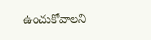ఉంచుకోవాలని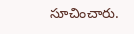సూచించారు.